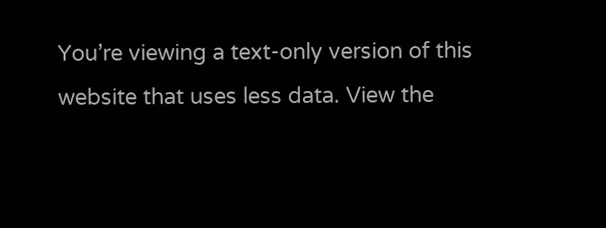You’re viewing a text-only version of this website that uses less data. View the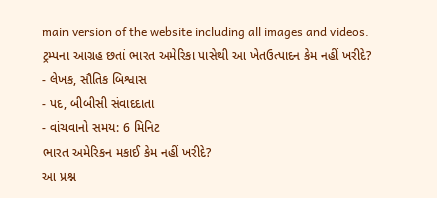main version of the website including all images and videos.
ટ્રમ્પના આગ્રહ છતાં ભારત અમેરિકા પાસેથી આ ખેતઉત્પાદન કેમ નહીં ખરીદે?
- લેખક, સૌતિક બિશ્વાસ
- પદ, બીબીસી સંવાદદાતા
- વાંચવાનો સમય: 6 મિનિટ
ભારત અમેરિકન મકાઈ કેમ નહીં ખરીદે?
આ પ્રશ્ન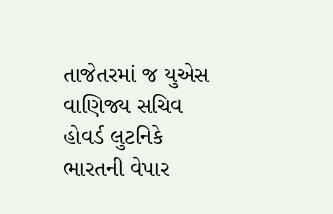તાજેતરમાં જ યુએસ વાણિજ્ય સચિવ હોવર્ડ લુટનિકે ભારતની વેપાર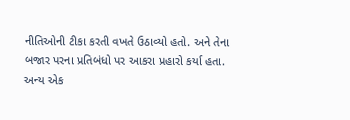નીતિઓની ટીકા કરતી વખતે ઉઠાવ્યો હતો. અને તેના બજાર પરના પ્રતિબંધો પર આકરા પ્રહારો કર્યા હતા.
અન્ય એક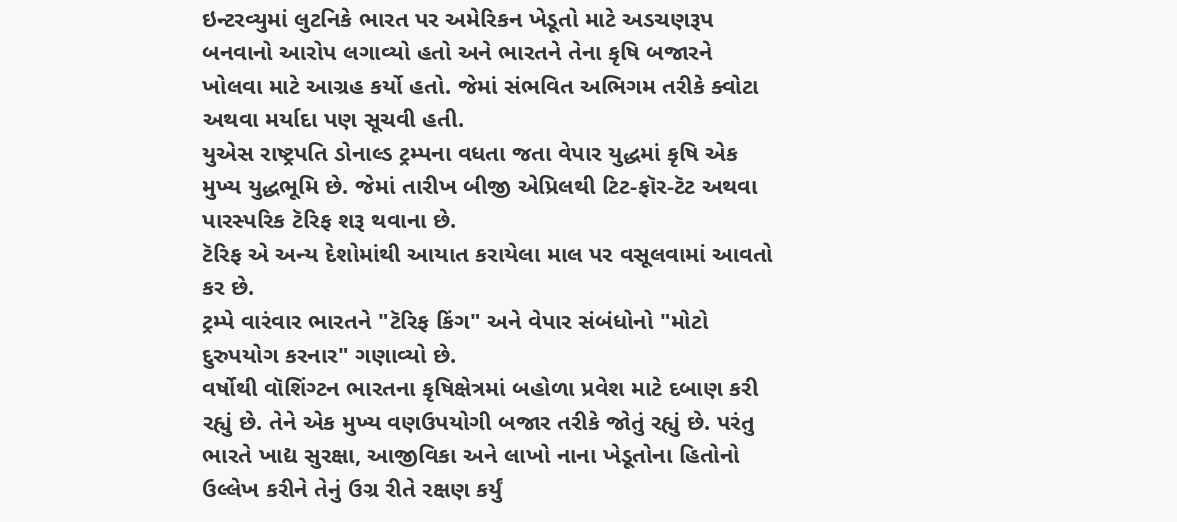ઇન્ટરવ્યુમાં લુટનિકે ભારત પર અમેરિકન ખેડૂતો માટે અડચણરૂપ બનવાનો આરોપ લગાવ્યો હતો અને ભારતને તેના કૃષિ બજારને ખોલવા માટે આગ્રહ કર્યો હતો. જેમાં સંભવિત અભિગમ તરીકે ક્વોટા અથવા મર્યાદા પણ સૂચવી હતી.
યુએસ રાષ્ટ્રપતિ ડોનાલ્ડ ટ્રમ્પના વધતા જતા વેપાર યુદ્ધમાં કૃષિ એક મુખ્ય યુદ્ધભૂમિ છે. જેમાં તારીખ બીજી એપ્રિલથી ટિટ-ફૉર-ટૅટ અથવા પારસ્પરિક ટૅરિફ શરૂ થવાના છે.
ટૅરિફ એ અન્ય દેશોમાંથી આયાત કરાયેલા માલ પર વસૂલવામાં આવતો કર છે.
ટ્રમ્પે વારંવાર ભારતને "ટૅરિફ કિંગ" અને વેપાર સંબંધોનો "મોટો દુરુપયોગ કરનાર" ગણાવ્યો છે.
વર્ષોથી વૉશિંગ્ટન ભારતના કૃષિક્ષેત્રમાં બહોળા પ્રવેશ માટે દબાણ કરી રહ્યું છે. તેને એક મુખ્ય વણઉપયોગી બજાર તરીકે જોતું રહ્યું છે. પરંતુ ભારતે ખાદ્ય સુરક્ષા, આજીવિકા અને લાખો નાના ખેડૂતોના હિતોનો ઉલ્લેખ કરીને તેનું ઉગ્ર રીતે રક્ષણ કર્યું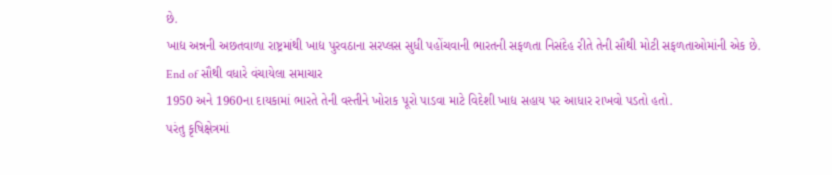છે.
ખાદ્ય અન્નની અછતવાળા રાષ્ટ્રમાંથી ખાદ્ય પુરવઠાના સરપ્લસ સુધી પહોંચવાની ભારતની સફળતા નિસંદેહ રીતે તેની સૌથી મોટી સફળતાઓમાંની એક છે.
End of સૌથી વધારે વંચાયેલા સમાચાર
1950 અને 1960ના દાયકામાં ભારતે તેની વસ્તીને ખોરાક પૂરો પાડવા માટે વિદેશી ખાદ્ય સહાય પર આધાર રાખવો પડતો હતો.
પરંતુ કૃષિક્ષેત્રમાં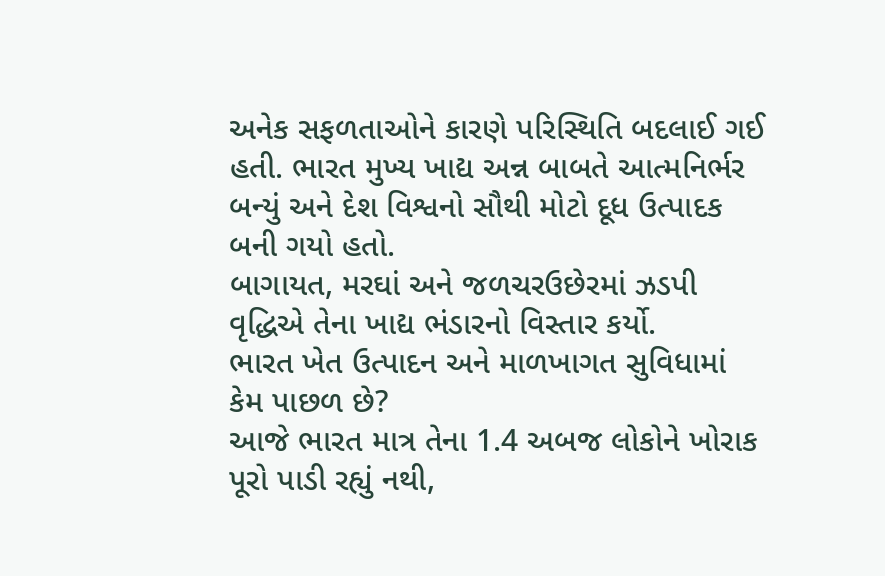અનેક સફળતાઓને કારણે પરિસ્થિતિ બદલાઈ ગઈ હતી. ભારત મુખ્ય ખાદ્ય અન્ન બાબતે આત્મનિર્ભર બન્યું અને દેશ વિશ્વનો સૌથી મોટો દૂધ ઉત્પાદક બની ગયો હતો.
બાગાયત, મરઘાં અને જળચરઉછેરમાં ઝડપી વૃદ્ધિએ તેના ખાદ્ય ભંડારનો વિસ્તાર કર્યો.
ભારત ખેત ઉત્પાદન અને માળખાગત સુવિધામાં કેમ પાછળ છે?
આજે ભારત માત્ર તેના 1.4 અબજ લોકોને ખોરાક પૂરો પાડી રહ્યું નથી,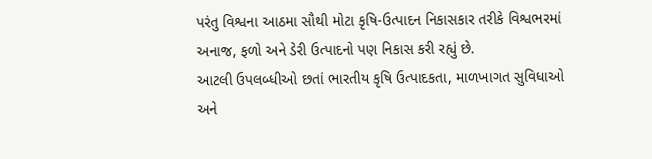પરંતુ વિશ્વના આઠમા સૌથી મોટા કૃષિ-ઉત્પાદન નિકાસકાર તરીકે વિશ્વભરમાં અનાજ, ફળો અને ડેરી ઉત્પાદનો પણ નિકાસ કરી રહ્યું છે.
આટલી ઉપલબ્ધીઓ છતાં ભારતીય કૃષિ ઉત્પાદકતા, માળખાગત સુવિધાઓ અને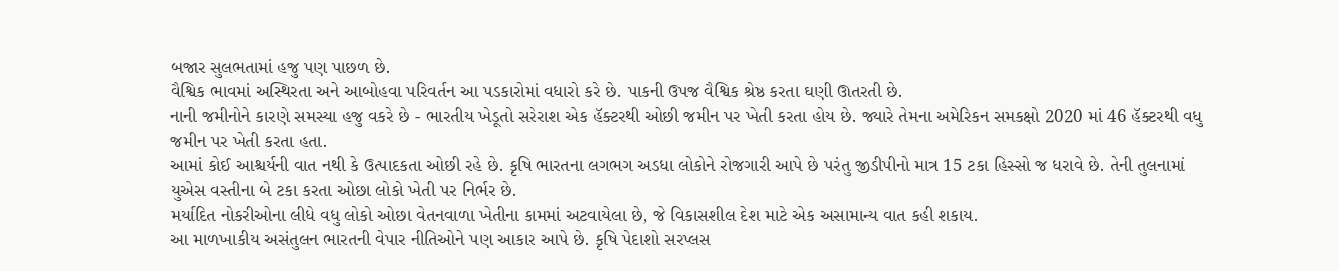બજાર સુલભતામાં હજુ પણ પાછળ છે.
વૈશ્વિક ભાવમાં અસ્થિરતા અને આબોહવા પરિવર્તન આ પડકારોમાં વધારો કરે છે. પાકની ઉપજ વૈશ્વિક શ્રેષ્ઠ કરતા ઘણી ઊતરતી છે.
નાની જમીનોને કારણે સમસ્યા હજુ વકરે છે - ભારતીય ખેડૂતો સરેરાશ એક હૅક્ટરથી ઓછી જમીન પર ખેતી કરતા હોય છે. જ્યારે તેમના અમેરિકન સમકક્ષો 2020 માં 46 હૅક્ટરથી વધુ જમીન પર ખેતી કરતા હતા.
આમાં કોઈ આશ્ચર્યની વાત નથી કે ઉત્પાદકતા ઓછી રહે છે. કૃષિ ભારતના લગભગ અડધા લોકોને રોજગારી આપે છે પરંતુ જીડીપીનો માત્ર 15 ટકા હિસ્સો જ ધરાવે છે. તેની તુલનામાં યુએસ વસ્તીના બે ટકા કરતા ઓછા લોકો ખેતી પર નિર્ભર છે.
મર્યાદિત નોકરીઓના લીધે વધુ લોકો ઓછા વેતનવાળા ખેતીના કામમાં અટવાયેલા છે, જે વિકાસશીલ દેશ માટે એક અસામાન્ય વાત કહી શકાય.
આ માળખાકીય અસંતુલન ભારતની વેપાર નીતિઓને પણ આકાર આપે છે. કૃષિ પેદાશો સરપ્લસ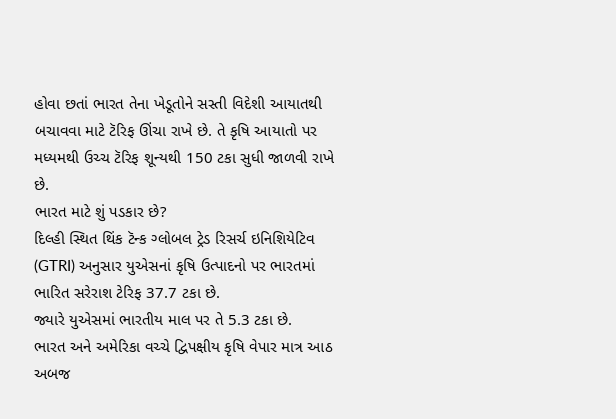હોવા છતાં ભારત તેના ખેડૂતોને સસ્તી વિદેશી આયાતથી બચાવવા માટે ટૅરિફ ઊંચા રાખે છે. તે કૃષિ આયાતો પર મધ્યમથી ઉચ્ચ ટૅરિફ શૂન્યથી 150 ટકા સુધી જાળવી રાખે છે.
ભારત માટે શું પડકાર છે?
દિલ્હી સ્થિત થિંક ટૅન્ક ગ્લોબલ ટ્રેડ રિસર્ચ ઇનિશિયેટિવ (GTRI) અનુસાર યુએસનાં કૃષિ ઉત્પાદનો પર ભારતમાં ભારિત સરેરાશ ટેરિફ 37.7 ટકા છે.
જ્યારે યુએસમાં ભારતીય માલ પર તે 5.3 ટકા છે.
ભારત અને અમેરિકા વચ્ચે દ્વિપક્ષીય કૃષિ વેપાર માત્ર આઠ અબજ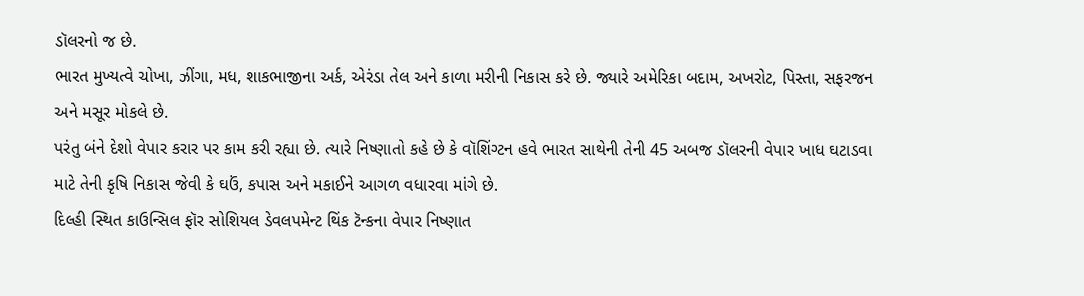ડૉલરનો જ છે.
ભારત મુખ્યત્વે ચોખા, ઝીંગા, મધ, શાકભાજીના અર્ક, એરંડા તેલ અને કાળા મરીની નિકાસ કરે છે. જ્યારે અમેરિકા બદામ, અખરોટ, પિસ્તા, સફરજન અને મસૂર મોકલે છે.
પરંતુ બંને દેશો વેપાર કરાર પર કામ કરી રહ્યા છે. ત્યારે નિષ્ણાતો કહે છે કે વૉશિંગ્ટન હવે ભારત સાથેની તેની 45 અબજ ડૉલરની વેપાર ખાધ ઘટાડવા માટે તેની કૃષિ નિકાસ જેવી કે ઘઉં, કપાસ અને મકાઈને આગળ વધારવા માંગે છે.
દિલ્હી સ્થિત કાઉન્સિલ ફૉર સોશિયલ ડેવલપમેન્ટ થિંક ટૅન્કના વેપાર નિષ્ણાત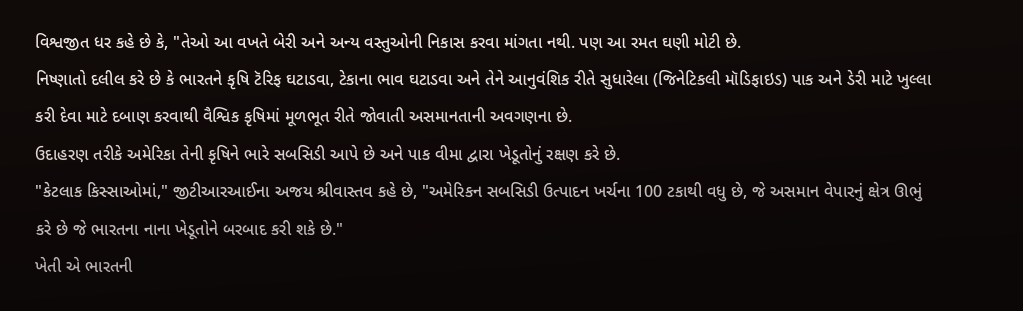વિશ્વજીત ધર કહે છે કે, "તેઓ આ વખતે બેરી અને અન્ય વસ્તુઓની નિકાસ કરવા માંગતા નથી. પણ આ રમત ઘણી મોટી છે.
નિષ્ણાતો દલીલ કરે છે કે ભારતને કૃષિ ટૅરિફ ઘટાડવા, ટેકાના ભાવ ઘટાડવા અને તેને આનુવંશિક રીતે સુધારેલા (જિનેટિકલી મૉડિફાઇડ) પાક અને ડેરી માટે ખુલ્લા કરી દેવા માટે દબાણ કરવાથી વૈશ્વિક કૃષિમાં મૂળભૂત રીતે જોવાતી અસમાનતાની અવગણના છે.
ઉદાહરણ તરીકે અમેરિકા તેની કૃષિને ભારે સબસિડી આપે છે અને પાક વીમા દ્વારા ખેડૂતોનું રક્ષણ કરે છે.
"કેટલાક કિસ્સાઓમાં," જીટીઆરઆઈના અજય શ્રીવાસ્તવ કહે છે, "અમેરિકન સબસિડી ઉત્પાદન ખર્ચના 100 ટકાથી વધુ છે, જે અસમાન વેપારનું ક્ષેત્ર ઊભું કરે છે જે ભારતના નાના ખેડૂતોને બરબાદ કરી શકે છે."
ખેતી એ ભારતની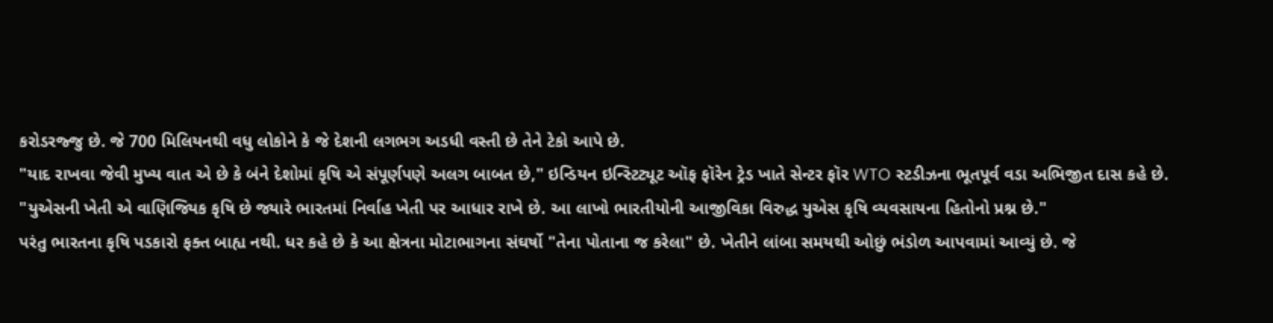કરોડરજ્જુ છે. જે 700 મિલિયનથી વધુ લોકોને કે જે દેશની લગભગ અડધી વસ્તી છે તેને ટેકો આપે છે.
"યાદ રાખવા જેવી મુખ્ય વાત એ છે કે બંને દેશોમાં કૃષિ એ સંપૂર્ણપણે અલગ બાબત છે," ઇન્ડિયન ઇન્સ્ટિટ્યૂટ ઑફ ફૉરેન ટ્રેડ ખાતે સેન્ટર ફૉર WTO સ્ટડીઝના ભૂતપૂર્વ વડા અભિજીત દાસ કહે છે.
"યુએસની ખેતી એ વાણિજ્યિક કૃષિ છે જ્યારે ભારતમાં નિર્વાહ ખેતી પર આધાર રાખે છે. આ લાખો ભારતીયોની આજીવિકા વિરુદ્ધ યુએસ કૃષિ વ્યવસાયના હિતોનો પ્રશ્ન છે."
પરંતુ ભારતના કૃષિ પડકારો ફક્ત બાહ્ય નથી. ધર કહે છે કે આ ક્ષેત્રના મોટાભાગના સંઘર્ષો "તેના પોતાના જ કરેલા" છે. ખેતીને લાંબા સમયથી ઓછું ભંડોળ આપવામાં આવ્યું છે. જે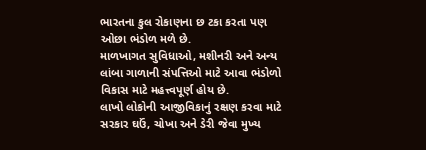ભારતના કુલ રોકાણના છ ટકા કરતા પણ ઓછા ભંડોળ મળે છે.
માળખાગત સુવિધાઓ, મશીનરી અને અન્ય લાંબા ગાળાની સંપત્તિઓ માટે આવા ભંડોળો વિકાસ માટે મહત્ત્વપૂર્ણ હોય છે.
લાખો લોકોની આજીવિકાનું રક્ષણ કરવા માટે સરકાર ઘઉં, ચોખા અને ડેરી જેવા મુખ્ય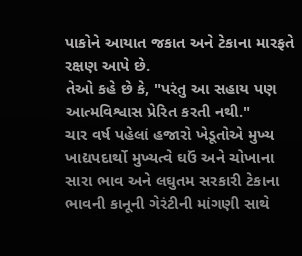પાકોને આયાત જકાત અને ટેકાના મારફતે રક્ષણ આપે છે.
તેઓ કહે છે કે, "પરંતુ આ સહાય પણ આત્મવિશ્વાસ પ્રેરિત કરતી નથી."
ચાર વર્ષ પહેલાં હજારો ખેડૂતોએ મુખ્ય ખાદ્યપદાર્થો મુખ્યત્વે ઘઉં અને ચોખાના સારા ભાવ અને લઘુતમ સરકારી ટેકાના ભાવની કાનૂની ગેરંટીની માંગણી સાથે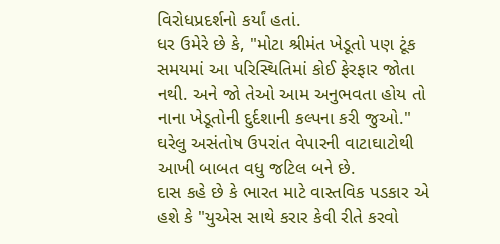વિરોધપ્રદર્શનો કર્યાં હતાં.
ધર ઉમેરે છે કે, "મોટા શ્રીમંત ખેડૂતો પણ ટૂંક સમયમાં આ પરિસ્થિતિમાં કોઈ ફેરફાર જોતા નથી. અને જો તેઓ આમ અનુભવતા હોય તો નાના ખેડૂતોની દુર્દશાની કલ્પના કરી જુઓ."
ઘરેલુ અસંતોષ ઉપરાંત વેપારની વાટાઘાટોથી આખી બાબત વધુ જટિલ બને છે.
દાસ કહે છે કે ભારત માટે વાસ્તવિક પડકાર એ હશે કે "યુએસ સાથે કરાર કેવી રીતે કરવો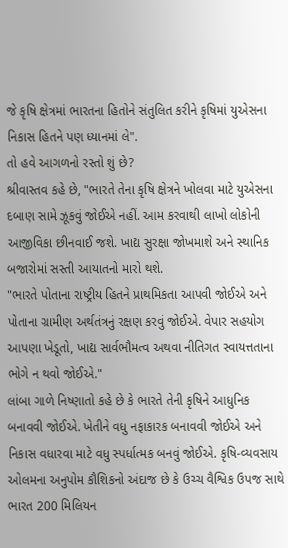જે કૃષિ ક્ષેત્રમાં ભારતના હિતોને સંતુલિત કરીને કૃષિમાં યુએસના નિકાસ હિતને પણ ધ્યાનમાં લે".
તો હવે આગળનો રસ્તો શું છે?
શ્રીવાસ્તવ કહે છે, "ભારતે તેના કૃષિ ક્ષેત્રને ખોલવા માટે યુએસના દબાણ સામે ઝૂકવું જોઈએ નહીં. આમ કરવાથી લાખો લોકોની આજીવિકા છીનવાઈ જશે. ખાદ્ય સુરક્ષા જોખમાશે અને સ્થાનિક બજારોમાં સસ્તી આયાતનો મારો થશે.
"ભારતે પોતાના રાષ્ટ્રીય હિતને પ્રાથમિકતા આપવી જોઈએ અને પોતાના ગ્રામીણ અર્થતંત્રનું રક્ષણ કરવું જોઈએ. વેપાર સહયોગ આપણા ખેડૂતો, ખાદ્ય સાર્વભૌમત્વ અથવા નીતિગત સ્વાયત્તતાના ભોગે ન થવો જોઈએ."
લાંબા ગાળે નિષ્ણાતો કહે છે કે ભારતે તેની કૃષિને આધુનિક બનાવવી જોઈએ. ખેતીને વધુ નફાકારક બનાવવી જોઈએ અને નિકાસ વધારવા માટે વધુ સ્પર્ધાત્મક બનવું જોઈએ. કૃષિ-વ્યવસાય ઓલમના અનુપોમ કૌશિકનો અંદાજ છે કે ઉચ્ચ વૈશ્વિક ઉપજ સાથે ભારત 200 મિલિયન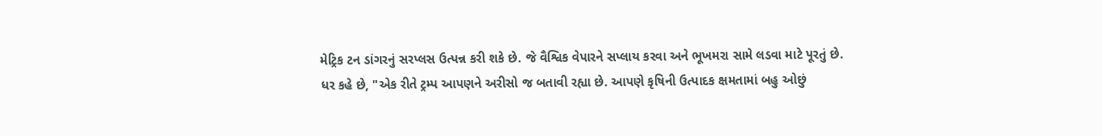મેટ્રિક ટન ડાંગરનું સરપ્લસ ઉત્પન્ન કરી શકે છે. જે વૈશ્વિક વેપારને સપ્લાય કરવા અને ભૂખમરા સામે લડવા માટે પૂરતું છે.
ધર કહે છે, "એક રીતે ટ્રમ્પ આપણને અરીસો જ બતાવી રહ્યા છે. આપણે કૃષિની ઉત્પાદક ક્ષમતામાં બહુ ઓછું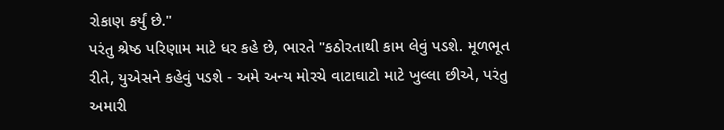રોકાણ કર્યું છે."
પરંતુ શ્રેષ્ઠ પરિણામ માટે ધર કહે છે, ભારતે "કઠોરતાથી કામ લેવું પડશે. મૂળભૂત રીતે, યુએસને કહેવું પડશે - અમે અન્ય મોરચે વાટાઘાટો માટે ખુલ્લા છીએ, પરંતુ અમારી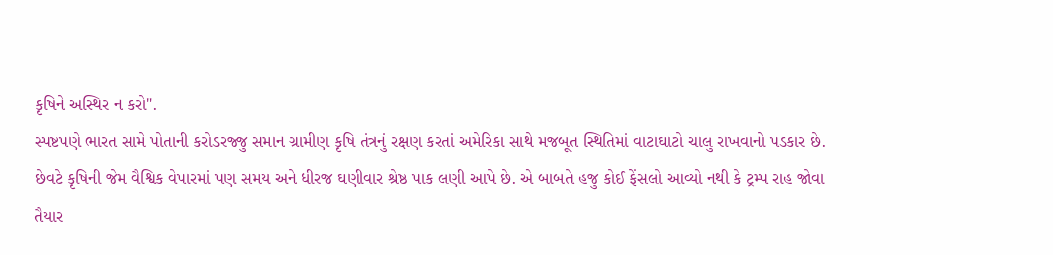કૃષિને અસ્થિર ન કરો".
સ્પષ્ટપણે ભારત સામે પોતાની કરોડરજ્જુ સમાન ગ્રામીણ કૃષિ તંત્રનું રક્ષણ કરતાં અમેરિકા સાથે મજબૂત સ્થિતિમાં વાટાઘાટો ચાલુ રાખવાનો પડકાર છે.
છેવટે કૃષિની જેમ વૈશ્વિક વેપારમાં પણ સમય અને ધીરજ ઘણીવાર શ્રેષ્ઠ પાક લણી આપે છે. એ બાબતે હજુ કોઈ ફેંસલો આવ્યો નથી કે ટ્રમ્પ રાહ જોવા તૈયાર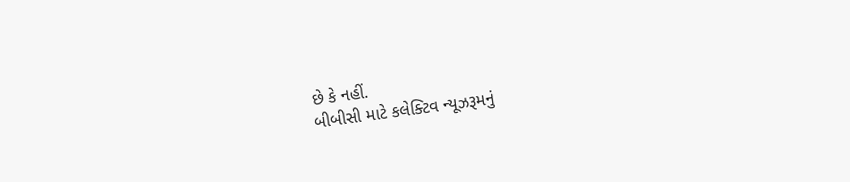છે કે નહીં.
બીબીસી માટે કલેક્ટિવ ન્યૂઝરૂમનું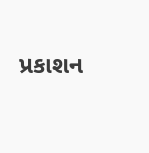પ્રકાશન